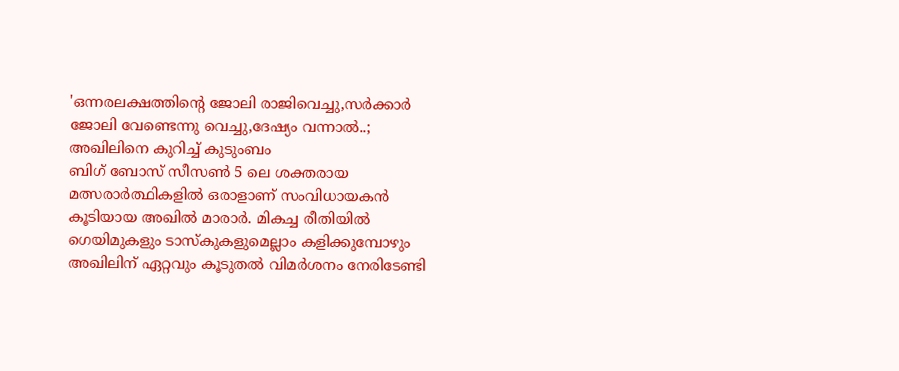'ഒന്നരലക്ഷത്തിന്റെ ജോലി രാജിവെച്ചു,സർക്കാർ ജോലി വേണ്ടെന്നു വെച്ചു,ദേഷ്യം വന്നാൽ..; അഖിലിനെ കുറിച്ച് കുടുംബം
ബിഗ് ബോസ് സീസൺ 5 ലെ ശക്തരായ മത്സരാർത്ഥികളിൽ ഒരാളാണ് സംവിധായകൻ കൂടിയായ അഖിൽ മാരാർ. മികച്ച രീതിയിൽ ഗെയിമുകളും ടാസ്കുകളുമെല്ലാം കളിക്കുമ്പോഴും അഖിലിന് ഏറ്റവും കൂടുതൽ വിമർശനം നേരിടേണ്ടി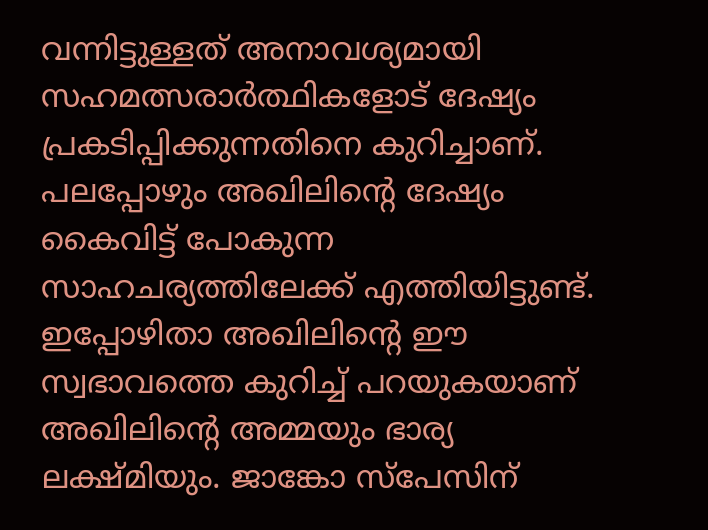വന്നിട്ടുള്ളത് അനാവശ്യമായി സഹമത്സരാർത്ഥികളോട് ദേഷ്യം പ്രകടിപ്പിക്കുന്നതിനെ കുറിച്ചാണ്. പലപ്പോഴും അഖിലിന്റെ ദേഷ്യം കൈവിട്ട് പോകുന്ന സാഹചര്യത്തിലേക്ക് എത്തിയിട്ടുണ്ട്.
ഇപ്പോഴിതാ അഖിലിന്റെ ഈ സ്വഭാവത്തെ കുറിച്ച് പറയുകയാണ് അഖിലിന്റെ അമ്മയും ഭാര്യ ലക്ഷ്മിയും. ജാങ്കോ സ്പേസിന്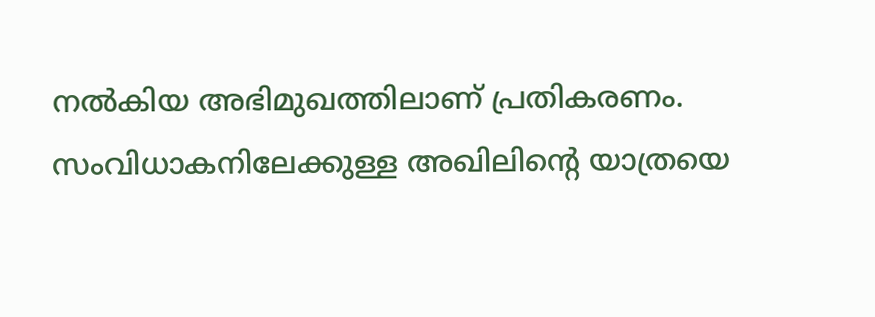നൽകിയ അഭിമുഖത്തിലാണ് പ്രതികരണം. സംവിധാകനിലേക്കുള്ള അഖിലിന്റെ യാത്രയെ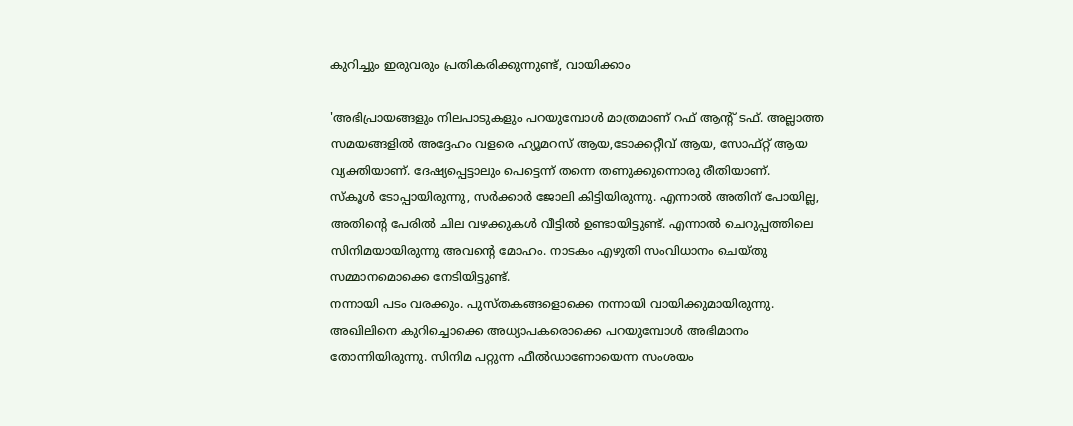കുറിച്ചും ഇരുവരും പ്രതികരിക്കുന്നുണ്ട്, വായിക്കാം

'അഭിപ്രായങ്ങളും നിലപാടുകളും പറയുമ്പോൾ മാത്രമാണ് റഫ് ആന്റ് ടഫ്. അല്ലാത്ത സമയങ്ങളിൽ അദ്ദേഹം വളരെ ഹ്യൂമറസ് ആയ,ടോക്കറ്റീവ് ആയ, സോഫ്റ്റ് ആയ വ്യക്തിയാണ്. ദേഷ്യപ്പെട്ടാലും പെട്ടെന്ന് തന്നെ തണുക്കുന്നൊരു രീതിയാണ്.
സ്കൂൾ ടോപ്പായിരുന്നു, സർക്കാർ ജോലി കിട്ടിയിരുന്നു. എന്നാൽ അതിന് പോയില്ല, അതിന്റെ പേരിൽ ചില വഴക്കുകൾ വീട്ടിൽ ഉണ്ടായിട്ടുണ്ട്. എന്നാൽ ചെറുപ്പത്തിലെ സിനിമയായിരുന്നു അവന്റെ മോഹം. നാടകം എഴുതി സംവിധാനം ചെയ്തു സമ്മാനമൊക്കെ നേടിയിട്ടുണ്ട്.
നന്നായി പടം വരക്കും. പുസ്തകങ്ങളൊക്കെ നന്നായി വായിക്കുമായിരുന്നു. അഖിലിനെ കുറിച്ചൊക്കെ അധ്യാപകരൊക്കെ പറയുമ്പോൾ അഭിമാനം തോന്നിയിരുന്നു. സിനിമ പറ്റുന്ന ഫീൽഡാണോയെന്ന സംശയം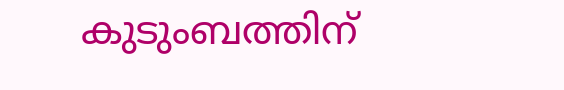കുടുംബത്തിന്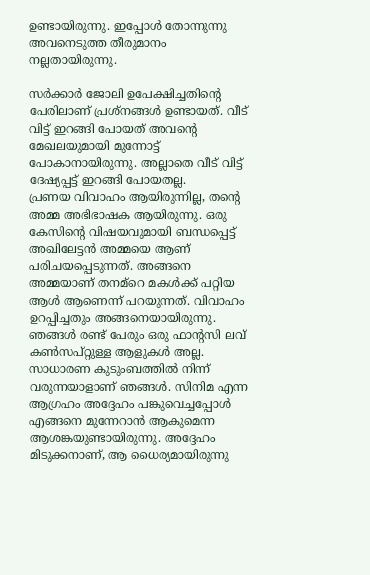ഉണ്ടായിരുന്നു. ഇപ്പോൾ തോന്നുന്നു അവനെടുത്ത തീരുമാനം നല്ലതായിരുന്നു.

സർക്കാർ ജോലി ഉപേക്ഷിച്ചതിന്റെ പേരിലാണ് പ്രശ്നങ്ങൾ ഉണ്ടായത്. വീട് വിട്ട് ഇറങ്ങി പോയത് അവന്റെ മേഖലയുമായി മുന്നോട്ട് പോകാനായിരുന്നു. അല്ലാതെ വീട് വിട്ട് ദേഷ്യപ്പട്ട് ഇറങ്ങി പോയതല്ല.
പ്രണയ വിവാഹം ആയിരുന്നില്ല, തന്റെ അമ്മ അഭിഭാഷക ആയിരുന്നു. ഒരു കേസിന്റെ വിഷയവുമായി ബന്ധപ്പെട്ട് അഖിലേട്ടൻ അമ്മയെ ആണ് പരിചയപ്പെടുന്നത്. അങ്ങനെ അമ്മയാണ് തനമ്റെ മകൾക്ക് പറ്റിയ ആൾ ആണെന്ന് പറയുന്നത്. വിവാഹം ഉറപ്പിച്ചതും അങ്ങനെയായിരുന്നു. ഞങ്ങൾ രണ്ട് പേരും ഒരു ഫാന്റസി ലവ് കൺസപ്റ്റുള്ള ആളുകൾ അല്ല.
സാധാരണ കുടുംബത്തിൽ നിന്ന് വരുന്നയാളാണ് ഞങ്ങൾ. സിനിമ എന്ന ആഗ്രഹം അദ്ദേഹം പങ്കുവെച്ചപ്പോൾ എങ്ങനെ മുന്നേറാൻ ആകുമെന്ന ആശങ്കയുണ്ടായിരുന്നു. അദ്ദേഹം മിടുക്കനാണ്, ആ ധൈര്യമായിരുന്നു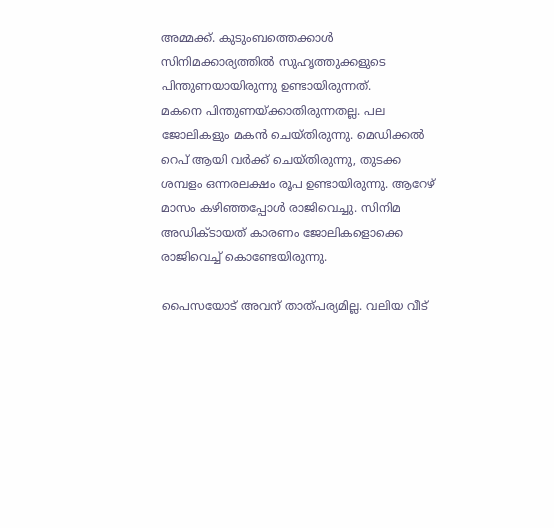അമ്മക്ക്. കുടുംബത്തെക്കാൾ സിനിമക്കാര്യത്തിൽ സുഹൃത്തുക്കളുടെ പിന്തുണയായിരുന്നു ഉണ്ടായിരുന്നത്.
മകനെ പിന്തുണയ്ക്കാതിരുന്നതല്ല. പല ജോലികളും മകൻ ചെയ്തിരുന്നു. മെഡിക്കൽ റെപ് ആയി വർക്ക് ചെയ്തിരുന്നു, തുടക്ക ശമ്പളം ഒന്നരലക്ഷം രൂപ ഉണ്ടായിരുന്നു. ആറേഴ് മാസം കഴിഞ്ഞപ്പോൾ രാജിവെച്ചു. സിനിമ അഡിക്ടായത് കാരണം ജോലികളൊക്കെ രാജിവെച്ച് കൊണ്ടേയിരുന്നു.

പൈസയോട് അവന് താത്പര്യമില്ല. വലിയ വീട്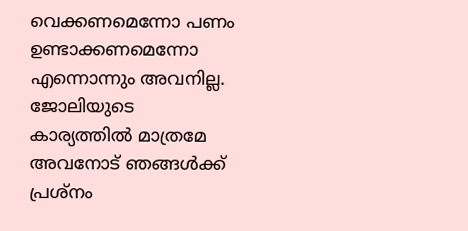വെക്കണമെന്നോ പണം ഉണ്ടാക്കണമെന്നോ എന്നൊന്നും അവനില്ല. ജോലിയുടെ കാര്യത്തിൽ മാത്രമേ അവനോട് ഞങ്ങൾക്ക് പ്രശ്നം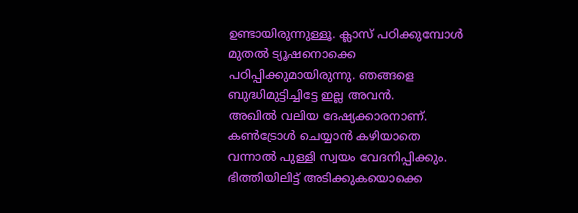ഉണ്ടായിരുന്നുള്ളൂ. ക്ലാസ് പഠിക്കുമ്പോൾ മുതൽ ട്യൂഷനൊക്കെ പഠിപ്പിക്കുമായിരുന്നു. ഞങ്ങളെ ബുദ്ധിമുട്ടിച്ചിട്ടേ ഇല്ല അവൻ.
അഖിൽ വലിയ ദേഷ്യക്കാരനാണ്. കൺട്രോൾ ചെയ്യാൻ കഴിയാതെ വന്നാൽ പുള്ളി സ്വയം വേദനിപ്പിക്കും. ഭിത്തിയിലിട്ട് അടിക്കുകയൊക്കെ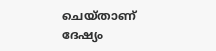ചെയ്താണ് ദേഷ്യം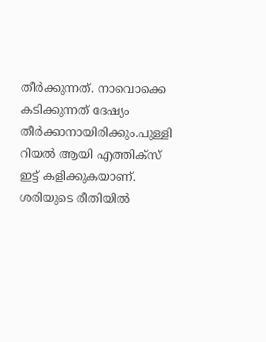തീർക്കുന്നത്. നാവൊക്കെ കടിക്കുന്നത് ദേഷ്യം തീർക്കാനായിരിക്കും.പുള്ളി റിയൽ ആയി എത്തിക്സ് ഇട്ട് കളിക്കുകയാണ്. ശരിയുടെ രീതിയിൽ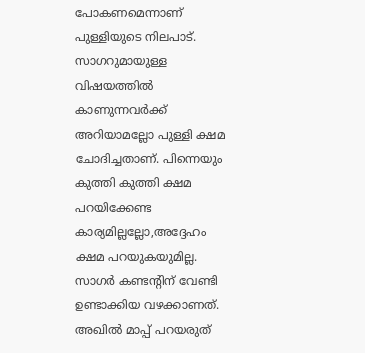പോകണമെന്നാണ് പുള്ളിയുടെ നിലപാട്.
സാഗറുമായുള്ള വിഷയത്തിൽ കാണുന്നവർക്ക് അറിയാമല്ലോ പുള്ളി ക്ഷമ ചോദിച്ചതാണ്. പിന്നെയും കുത്തി കുത്തി ക്ഷമ പറയിക്കേണ്ട കാര്യമില്ലല്ലോ,അദ്ദേഹം ക്ഷമ പറയുകയുമില്ല. സാഗർ കണ്ടന്റിന് വേണ്ടി ഉണ്ടാക്കിയ വഴക്കാണത്. അഖിൽ മാപ്പ് പറയരുത്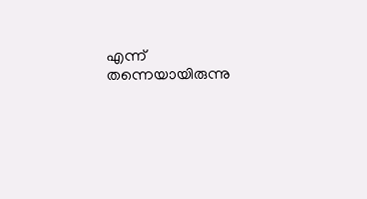എന്ന് തന്നെയായിരുന്നു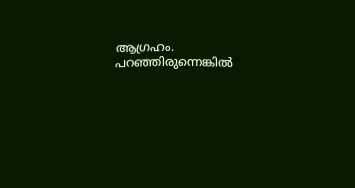ആഗ്രഹം. പറഞ്ഞിരുന്നെങ്കിൽ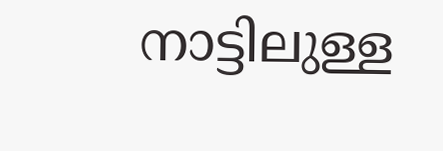നാട്ടിലുള്ള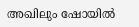അഖിലും ഷോയിൽ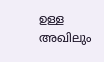ഉള്ള അഖിലും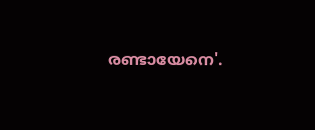രണ്ടായേനെ'.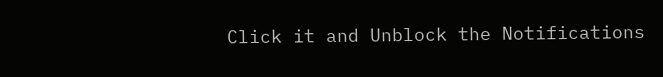Click it and Unblock the Notifications